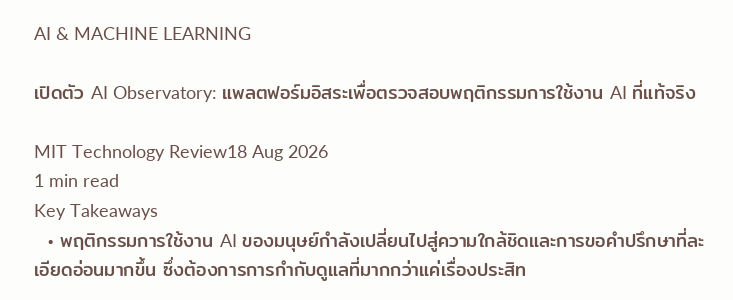AI & MACHINE LEARNING

เปิดตัว AI Observatory: แพลตฟอร์มอิสระเพื่อตรวจสอบพฤติกรรมการใช้งาน AI ที่แท้จริง

MIT Technology Review18 Aug 2026
1 min read
Key Takeaways
  • พฤติกรรมการใช้งาน AI ของมนุษย์กำลังเปลี่ยนไปสู่ความใกล้ชิดและการขอคำปรึกษาที่ละเอียดอ่อนมากขึ้น ซึ่งต้องการการกำกับดูแลที่มากกว่าแค่เรื่องประสิท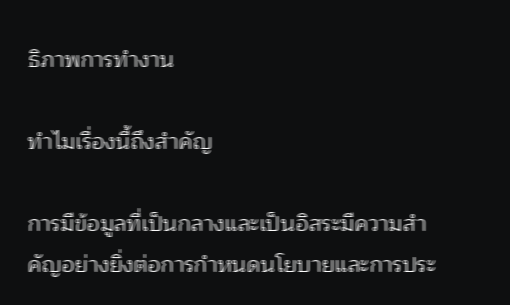ธิภาพการทำงาน

ทำไมเรื่องนี้ถึงสำคัญ

การมีข้อมูลที่เป็นกลางและเป็นอิสระมีความสำคัญอย่างยิ่งต่อการกำหนดนโยบายและการประ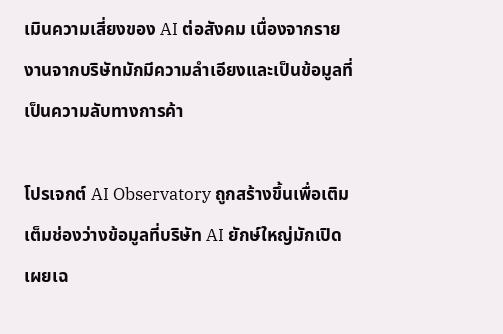เมินความเสี่ยงของ AI ต่อสังคม เนื่องจากรายงานจากบริษัทมักมีความลำเอียงและเป็นข้อมูลที่เป็นความลับทางการค้า

โปรเจกต์ AI Observatory ถูกสร้างขึ้นเพื่อเติมเต็มช่องว่างข้อมูลที่บริษัท AI ยักษ์ใหญ่มักเปิดเผยเฉ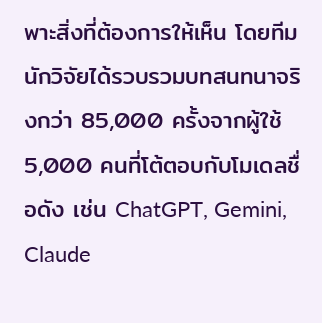พาะสิ่งที่ต้องการให้เห็น โดยทีมนักวิจัยได้รวบรวมบทสนทนาจริงกว่า 85,000 ครั้งจากผู้ใช้ 5,000 คนที่โต้ตอบกับโมเดลชื่อดัง เช่น ChatGPT, Gemini, Claude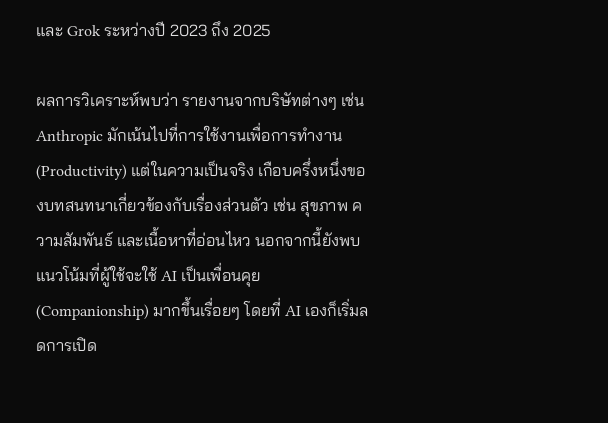และ Grok ระหว่างปี 2023 ถึง 2025

ผลการวิเคราะห์พบว่า รายงานจากบริษัทต่างๆ เช่น Anthropic มักเน้นไปที่การใช้งานเพื่อการทำงาน (Productivity) แต่ในความเป็นจริง เกือบครึ่งหนึ่งของบทสนทนาเกี่ยวข้องกับเรื่องส่วนตัว เช่น สุขภาพ ความสัมพันธ์ และเนื้อหาที่อ่อนไหว นอกจากนี้ยังพบแนวโน้มที่ผู้ใช้จะใช้ AI เป็นเพื่อนคุย (Companionship) มากขึ้นเรื่อยๆ โดยที่ AI เองก็เริ่มลดการเปิด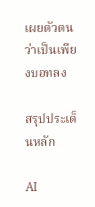เผยตัวตนว่าเป็นเพียงบอทลง

สรุปประเด็นหลัก

AI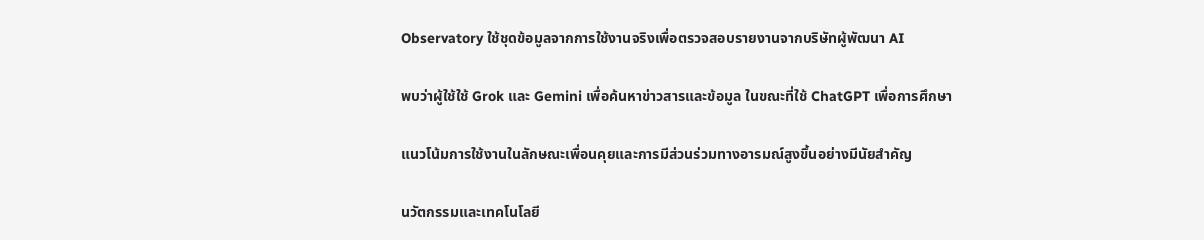Observatory ใช้ชุดข้อมูลจากการใช้งานจริงเพื่อตรวจสอบรายงานจากบริษัทผู้พัฒนา AI

พบว่าผู้ใช้ใช้ Grok และ Gemini เพื่อค้นหาข่าวสารและข้อมูล ในขณะที่ใช้ ChatGPT เพื่อการศึกษา

แนวโน้มการใช้งานในลักษณะเพื่อนคุยและการมีส่วนร่วมทางอารมณ์สูงขึ้นอย่างมีนัยสำคัญ

นวัตกรรมและเทคโนโลยี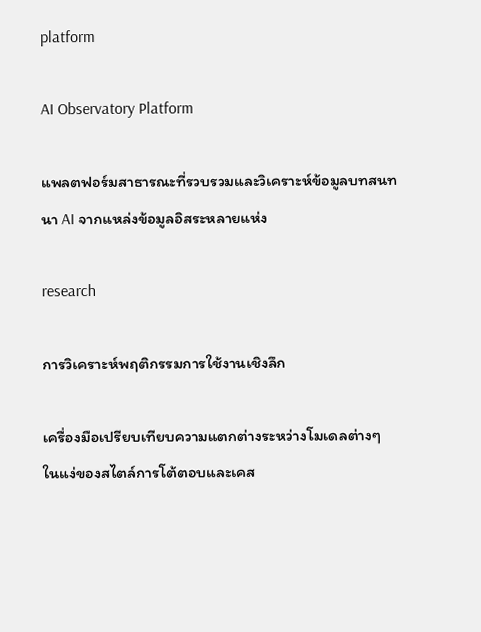platform

AI Observatory Platform

แพลตฟอร์มสาธารณะที่รวบรวมและวิเคราะห์ข้อมูลบทสนทนา AI จากแหล่งข้อมูลอิสระหลายแห่ง

research

การวิเคราะห์พฤติกรรมการใช้งานเชิงลึก

เครื่องมือเปรียบเทียบความแตกต่างระหว่างโมเดลต่างๆ ในแง่ของสไตล์การโต้ตอบและเคส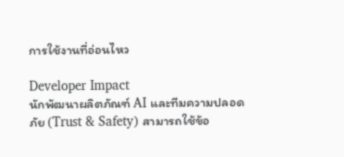การใช้งานที่อ่อนไหว

Developer Impact
นักพัฒนาผลิตภัณฑ์ AI และทีมความปลอดภัย (Trust & Safety) สามารถใช้ข้อ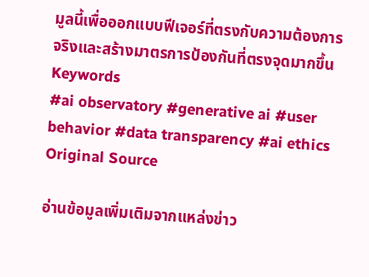มูลนี้เพื่อออกแบบฟีเจอร์ที่ตรงกับความต้องการจริงและสร้างมาตรการป้องกันที่ตรงจุดมากขึ้น
Keywords
#ai observatory #generative ai #user behavior #data transparency #ai ethics
Original Source

อ่านข้อมูลเพิ่มเติมจากแหล่งข่าว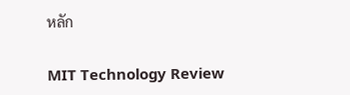หลัก

MIT Technology Review